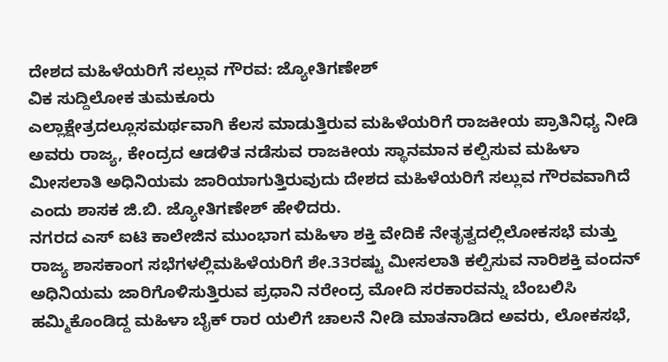ದೇಶದ ಮಹಿಳೆಯರಿಗೆ ಸಲ್ಲುವ ಗೌರವ: ಜ್ಯೋತಿಗಣೇಶ್
ವಿಕ ಸುದ್ದಿಲೋಕ ತುಮಕೂರು
ಎಲ್ಲಾಕ್ಷೇತ್ರದಲ್ಲೂಸಮರ್ಥವಾಗಿ ಕೆಲಸ ಮಾಡುತ್ತಿರುವ ಮಹಿಳೆಯರಿಗೆ ರಾಜಕೀಯ ಪ್ರಾತಿನಿಧ್ಯ ನೀಡಿ ಅವರು ರಾಜ್ಯ, ಕೇಂದ್ರದ ಆಡಳಿತ ನಡೆಸುವ ರಾಜಕೀಯ ಸ್ಥಾನಮಾನ ಕಲ್ಪಿಸುವ ಮಹಿಳಾ ಮೀಸಲಾತಿ ಅಧಿನಿಯಮ ಜಾರಿಯಾಗುತ್ತಿರುವುದು ದೇಶದ ಮಹಿಳೆಯರಿಗೆ ಸಲ್ಲುವ ಗೌರವವಾಗಿದೆ ಎಂದು ಶಾಸಕ ಜಿ.ಬಿ. ಜ್ಯೋತಿಗಣೇಶ್ ಹೇಳಿದರು.
ನಗರದ ಎಸ್ ಐಟಿ ಕಾಲೇಜಿನ ಮುಂಭಾಗ ಮಹಿಳಾ ಶಕ್ತಿ ವೇದಿಕೆ ನೇತೃತ್ವದಲ್ಲಿಲೋಕಸಭೆ ಮತ್ತು ರಾಜ್ಯ ಶಾಸಕಾಂಗ ಸಭೆಗಳಲ್ಲಿಮಹಿಳೆಯರಿಗೆ ಶೇ.33ರಷ್ಟು ಮೀಸಲಾತಿ ಕಲ್ಪಿಸುವ ನಾರಿಶಕ್ತಿ ವಂದನ್ ಅಧಿನಿಯಮ ಜಾರಿಗೊಳಿಸುತ್ತಿರುವ ಪ್ರಧಾನಿ ನರೇಂದ್ರ ಮೋದಿ ಸರಕಾರವನ್ನು ಬೆಂಬಲಿಸಿ ಹಮ್ಮಿಕೊಂಡಿದ್ದ ಮಹಿಳಾ ಬೈಕ್ ರಾರ ಯಲಿಗೆ ಚಾಲನೆ ನೀಡಿ ಮಾತನಾಡಿದ ಅವರು, ಲೋಕಸಭೆ,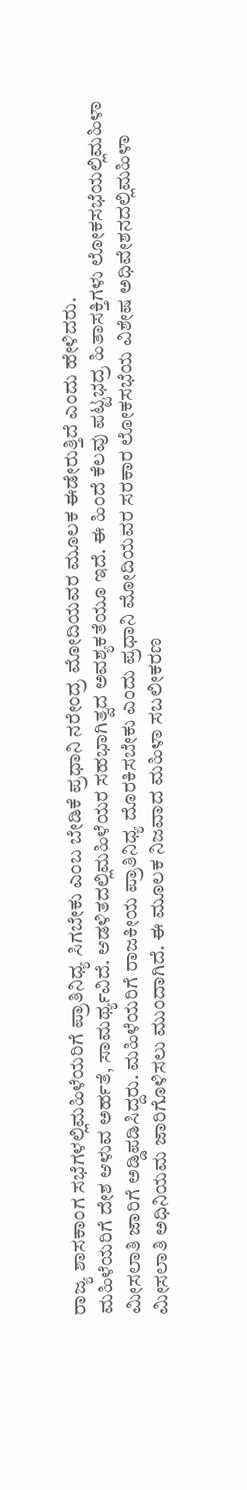ರಾಜ್ಯ ಶಾಸಕಾಂಗ ಸಭೆಗಳಲ್ಲಿಮಹಿಳೆಯರಿಗೆ ಪ್ರಾತಿನಿಧ್ಯ ಸಿಗಬೇಕು ಎಂಬ ಬೇಡಿಕೆ ಪ್ರಧಾನಿ ನರೇಂದ್ರ ಮೋದಿಯವರ ಮೂಲಕ ಈಡೇರುತ್ತಿದೆ ಎಂದು ಹೇಳಿದರು.
ಮಹಿಳೆಯರಿಗೆ ದೇಶ ಆಳುವ ಅರ್ಹತೆ, ಸಾಮರ್ಥ್ಯವಿದೆ. ಆಡಳಿತದಲ್ಲಿಮಹಿಳೆಯರ ಸಹಭಾಗಿತ್ವದ ಅವಶ್ಯಕತೆಯೂ ಇದೆ. ಈ ಹಿಂದೆ ಕೆಲವು ಪಟ್ಟಭದ್ರ ಹಿತಾಸಕ್ತಿಗಳು ಲೋಕಸಭೆಯಲ್ಲಿಮಹಿಳಾ ಮೀಸಲಾತಿ ಜಾರಿಗೆ ಅಡ್ಡಿಪಡಿಸಿದ್ದರು. ಮಹಿಳೆಯರಿಗೆ ರಾಜಕೀಯ ಪ್ರಾತಿನಿಧ್ಯ ದೊರಕಿಸಬೇಕು ಎಂದು ಪ್ರಧಾನಿ ಮೋದಿಯವರ ಸರಕಾರ ಲೋಕಸಭೆಯ ವಿಶೇಷ ಅಧಿವೇಶನದಲ್ಲಿಮಹಿಳಾ ಮೀಸಲಾತಿ ಅಧಿನಿಯಮ ಜಾರಿಗೊಳಿಸಲು ಮುಂದಾಗಿದೆ. ಈ ಮೂಲಕ ನಿಜವಾದ ಮಹಿಳಾ ಸಬಲೀಕರಣ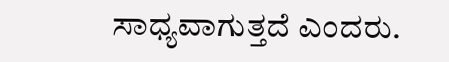ಸಾಧ್ಯವಾಗುತ್ತದೆ ಎಂದರು.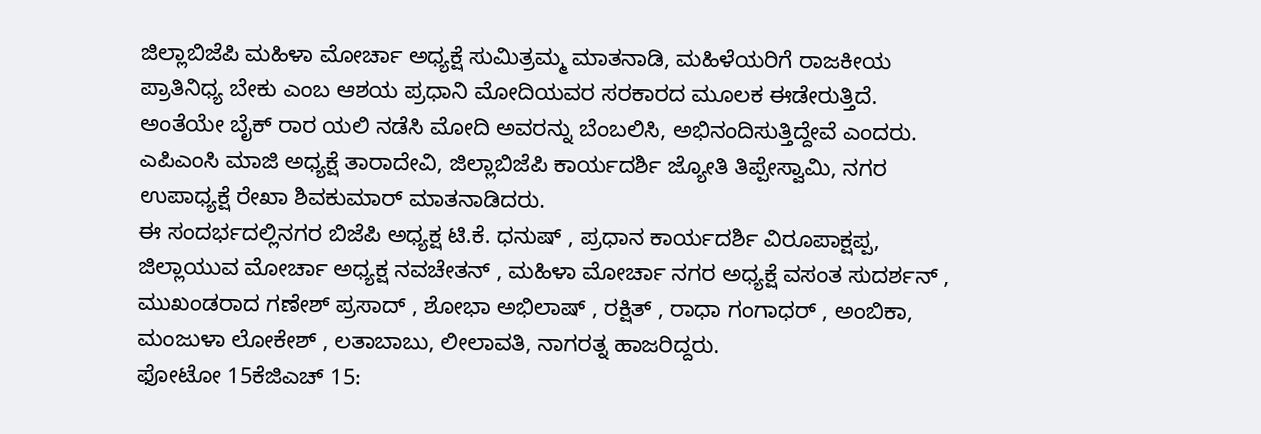ಜಿಲ್ಲಾಬಿಜೆಪಿ ಮಹಿಳಾ ಮೋರ್ಚಾ ಅಧ್ಯಕ್ಷೆ ಸುಮಿತ್ರಮ್ಮ ಮಾತನಾಡಿ, ಮಹಿಳೆಯರಿಗೆ ರಾಜಕೀಯ ಪ್ರಾತಿನಿಧ್ಯ ಬೇಕು ಎಂಬ ಆಶಯ ಪ್ರಧಾನಿ ಮೋದಿಯವರ ಸರಕಾರದ ಮೂಲಕ ಈಡೇರುತ್ತಿದೆ. ಅಂತೆಯೇ ಬೈಕ್ ರಾರ ಯಲಿ ನಡೆಸಿ ಮೋದಿ ಅವರನ್ನು ಬೆಂಬಲಿಸಿ, ಅಭಿನಂದಿಸುತ್ತಿದ್ದೇವೆ ಎಂದರು.
ಎಪಿಎಂಸಿ ಮಾಜಿ ಅಧ್ಯಕ್ಷೆ ತಾರಾದೇವಿ, ಜಿಲ್ಲಾಬಿಜೆಪಿ ಕಾರ್ಯದರ್ಶಿ ಜ್ಯೋತಿ ತಿಪ್ಪೇಸ್ವಾಮಿ, ನಗರ ಉಪಾಧ್ಯಕ್ಷೆ ರೇಖಾ ಶಿವಕುಮಾರ್ ಮಾತನಾಡಿದರು.
ಈ ಸಂದರ್ಭದಲ್ಲಿನಗರ ಬಿಜೆಪಿ ಅಧ್ಯಕ್ಷ ಟಿ.ಕೆ. ಧನುಷ್ , ಪ್ರಧಾನ ಕಾರ್ಯದರ್ಶಿ ವಿರೂಪಾಕ್ಷಪ್ಪ, ಜಿಲ್ಲಾಯುವ ಮೋರ್ಚಾ ಅಧ್ಯಕ್ಷ ನವಚೇತನ್ , ಮಹಿಳಾ ಮೋರ್ಚಾ ನಗರ ಅಧ್ಯಕ್ಷೆ ವಸಂತ ಸುದರ್ಶನ್ , ಮುಖಂಡರಾದ ಗಣೇಶ್ ಪ್ರಸಾದ್ , ಶೋಭಾ ಅಭಿಲಾಷ್ , ರಕ್ಷಿತ್ , ರಾಧಾ ಗಂಗಾಧರ್ , ಅಂಬಿಕಾ, ಮಂಜುಳಾ ಲೋಕೇಶ್ , ಲತಾಬಾಬು, ಲೀಲಾವತಿ, ನಾಗರತ್ನ ಹಾಜರಿದ್ದರು.
ಫೋಟೋ 15ಕೆಜಿಎಚ್ 15: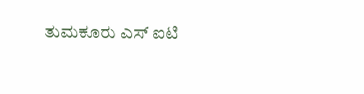ತುಮಕೂರು ಎಸ್ ಐಟಿ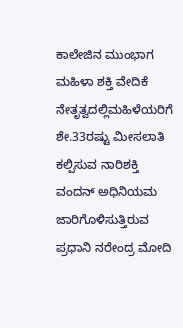ಕಾಲೇಜಿನ ಮುಂಭಾಗ ಮಹಿಳಾ ಶಕ್ತಿ ವೇದಿಕೆ ನೇತೃತ್ವದಲ್ಲಿಮಹಿಳೆಯರಿಗೆ ಶೇ.33ರಷ್ಟು ಮೀಸಲಾತಿ ಕಲ್ಪಿಸುವ ನಾರಿಶಕ್ತಿ ವಂದನ್ ಅಧಿನಿಯಮ ಜಾರಿಗೊಳಿಸುತ್ತಿರುವ ಪ್ರಧಾನಿ ನರೇಂದ್ರ ಮೋದಿ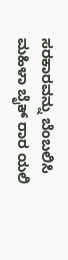ಸರಕಾರವನ್ನು ಬೆಂಬಲಿಸಿ ಮಹಿಳಾ ಬೈಕ್ ರಾರ ಯಲಿ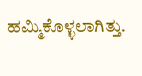ಹಮ್ಮಿಕೊಳ್ಳಲಾಗಿತ್ತು.